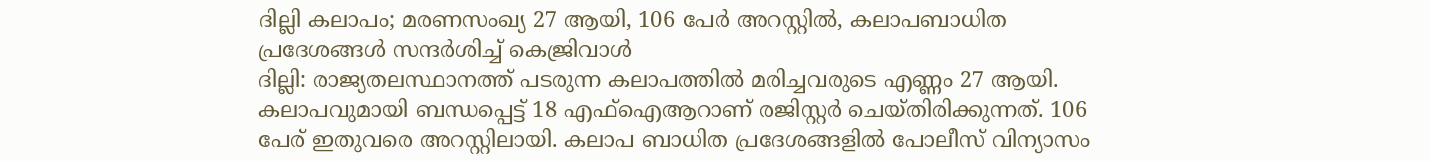ദില്ലി കലാപം; മരണസംഖ്യ 27 ആയി, 106 പേർ അറസ്റ്റിൽ, കലാപബാധിത പ്രദേശങ്ങൾ സന്ദർശിച്ച് കെജ്രിവാൾ
ദില്ലി: രാജ്യതലസ്ഥാനത്ത് പടരുന്ന കലാപത്തിൽ മരിച്ചവരുടെ എണ്ണം 27 ആയി. കലാപവുമായി ബന്ധപ്പെട്ട് 18 എഫ്ഐആറാണ് രജിസ്റ്റർ ചെയ്തിരിക്കുന്നത്. 106 പേര് ഇതുവരെ അറസ്റ്റിലായി. കലാപ ബാധിത പ്രദേശങ്ങളിൽ പോലീസ് വിന്യാസം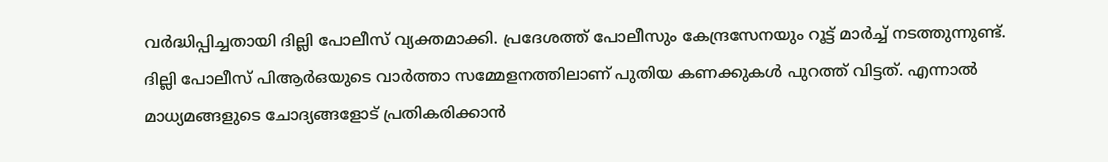വർദ്ധിപ്പിച്ചതായി ദില്ലി പോലീസ് വ്യക്തമാക്കി. പ്രദേശത്ത് പോലീസും കേന്ദ്രസേനയും റൂട്ട് മാർച്ച് നടത്തുന്നുണ്ട്.
ദില്ലി പോലീസ് പിആർഒയുടെ വാർത്താ സമ്മേളനത്തിലാണ് പുതിയ കണക്കുകൾ പുറത്ത് വിട്ടത്. എന്നാൽ മാധ്യമങ്ങളുടെ ചോദ്യങ്ങളോട് പ്രതികരിക്കാൻ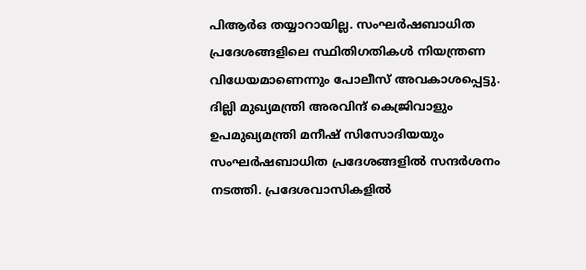പിആർഒ തയ്യാറായില്ല. സംഘർഷബാധിത പ്രദേശങ്ങളിലെ സ്ഥിതിഗതികൾ നിയന്ത്രണ വിധേയമാണെന്നും പോലീസ് അവകാശപ്പെട്ടു. ദില്ലി മുഖ്യമന്ത്രി അരവിന്ദ് കെജ്രിവാളും ഉപമുഖ്യമന്ത്രി മനീഷ് സിസോദിയയും സംഘർഷബാധിത പ്രദേശങ്ങളിൽ സന്ദർശനം നടത്തി. പ്രദേശവാസികളിൽ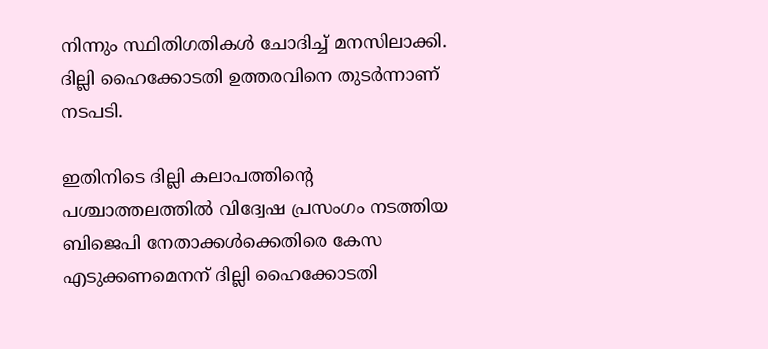നിന്നും സ്ഥിതിഗതികൾ ചോദിച്ച് മനസിലാക്കി. ദില്ലി ഹൈക്കോടതി ഉത്തരവിനെ തുടർന്നാണ് നടപടി.

ഇതിനിടെ ദില്ലി കലാപത്തിന്റെ പശ്ചാത്തലത്തിൽ വിദ്വേഷ പ്രസംഗം നടത്തിയ ബിജെപി നേതാക്കൾക്കെതിരെ കേസ എടുക്കണമെനന് ദില്ലി ഹൈക്കോടതി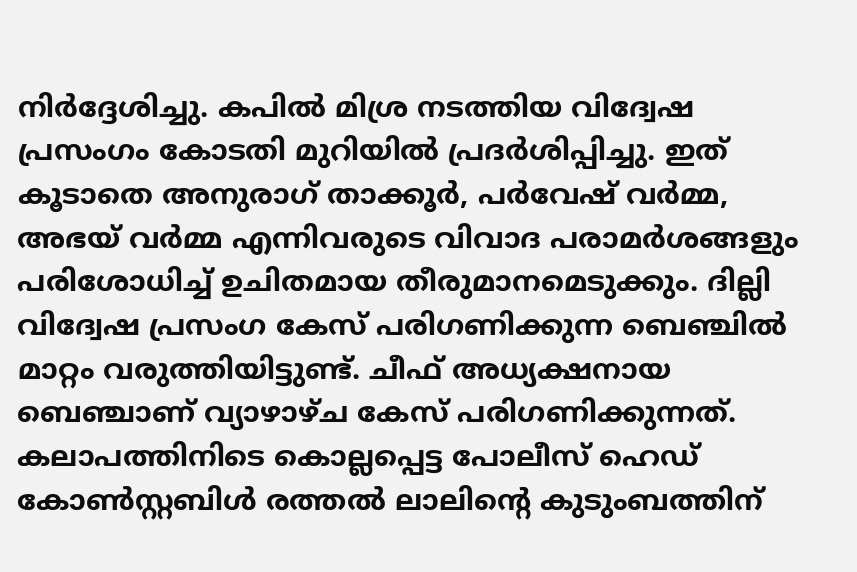നിർദ്ദേശിച്ചു. കപിൽ മിശ്ര നടത്തിയ വിദ്വേഷ പ്രസംഗം കോടതി മുറിയിൽ പ്രദർശിപ്പിച്ചു. ഇത് കൂടാതെ അനുരാഗ് താക്കൂർ, പർവേഷ് വർമ്മ, അഭയ് വർമ്മ എന്നിവരുടെ വിവാദ പരാമർശങ്ങളും പരിശോധിച്ച് ഉചിതമായ തീരുമാനമെടുക്കും. ദില്ലി വിദ്വേഷ പ്രസംഗ കേസ് പരിഗണിക്കുന്ന ബെഞ്ചിൽ മാറ്റം വരുത്തിയിട്ടുണ്ട്. ചീഫ് അധ്യക്ഷനായ ബെഞ്ചാണ് വ്യാഴാഴ്ച കേസ് പരിഗണിക്കുന്നത്.
കലാപത്തിനിടെ കൊല്ലപ്പെട്ട പോലീസ് ഹെഡ് കോൺസ്റ്റബിൾ രത്തൽ ലാലിന്റെ കുടുംബത്തിന്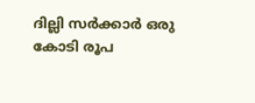ദില്ലി സർക്കാർ ഒരു കോടി രൂപ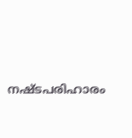നഷ്ടപരിഹാരം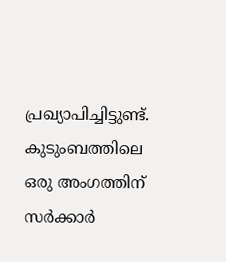പ്രഖ്യാപിച്ചിട്ടുണ്ട്. കുടുംബത്തിലെ ഒരു അംഗത്തിന് സർക്കാർ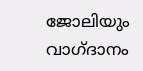ജോലിയും വാഗ്ദാനം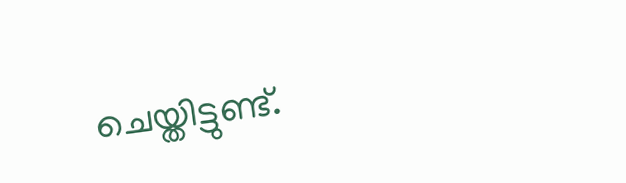ചെയ്തിട്ടുണ്ട്.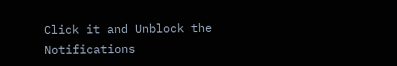Click it and Unblock the Notifications